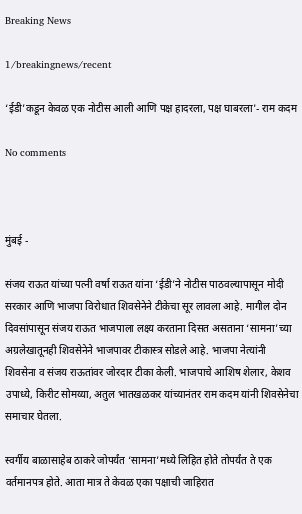Breaking News

1/breakingnews/recent

‘ईडी’कडून केवळ एक नोटीस आली आणि पक्ष हादरला, पक्ष घाबरला'- राम कदम

No comments



मुंबई -

संजय राऊत यांच्या पत्नी वर्षा राऊत यांना ‘ईडी’ने नोटीस पाठवल्यापासून मोदी सरकार आणि भाजपा विरोधात शिवसेनेने टीकेचा सूर लावला आहे. मागील दोन दिवसांपासून संजय राऊत भाजपाला लक्ष्य करताना दिसत असताना ‘सामना’च्या अग्रलेखातूनही शिवसेनेने भाजपावर टीकास्त्र सोडले आहे. भाजपा नेत्यांनी शिवसेना व संजय राऊतांवर जोरदार टीका केली. भाजपाचे आशिष शेलार, केशव उपाध्ये, किरीट सोमय्या, अतुल भातखळकर यांच्यानंतर राम कदम यांनी शिवसेनेचा समाचार घेतला.

स्वर्गीय बाळासाहेब ठाकरे जोपर्यंत ‘सामना’मध्ये लिहित होते तोपर्यंत ते एक वर्तमानपत्र होते. आता मात्र ते केवळ एका पक्षाची जाहिरात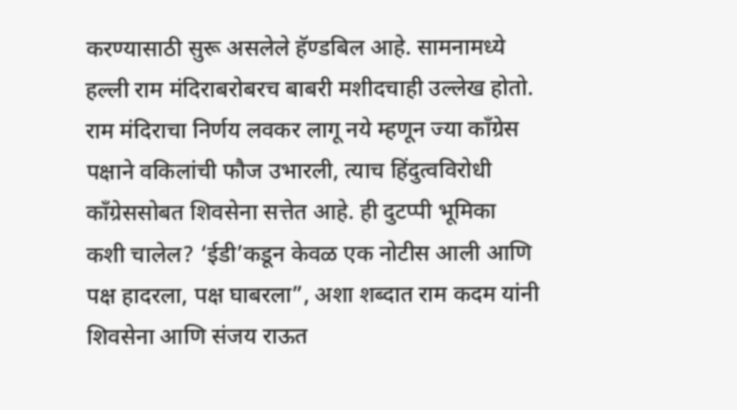करण्यासाठी सुरू असलेले हॅण्डबिल आहे. सामनामध्ये हल्ली राम मंदिराबरोबरच बाबरी मशीदचाही उल्लेख होतो. राम मंदिराचा निर्णय लवकर लागू नये म्हणून ज्या काँग्रेस पक्षाने वकिलांची फौज उभारली, त्याच हिंदुत्वविरोधी काँग्रेससोबत शिवसेना सत्तेत आहे. ही दुटप्पी भूमिका कशी चालेल? ‘ईडी’कडून केवळ एक नोटीस आली आणि पक्ष हादरला, पक्ष घाबरला”, अशा शब्दात राम कदम यांनी शिवसेना आणि संजय राऊत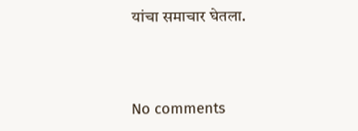यांचा समाचार घेतला.



No comments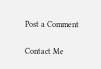Post a Comment

Contact Me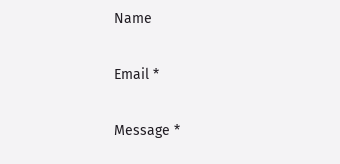Name

Email *

Message *